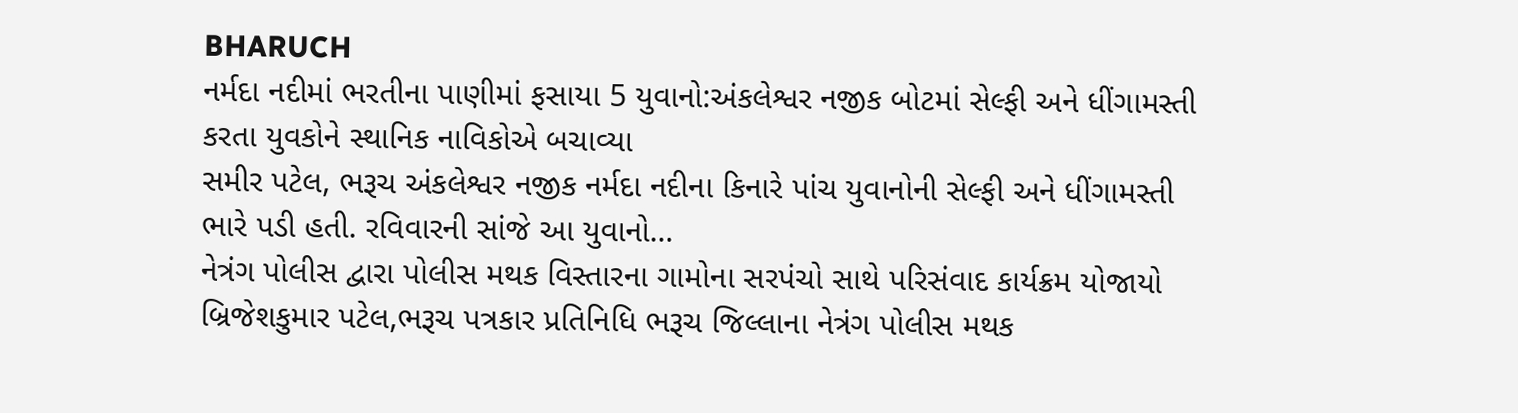BHARUCH
નર્મદા નદીમાં ભરતીના પાણીમાં ફસાયા 5 યુવાનો:અંકલેશ્વર નજીક બોટમાં સેલ્ફી અને ધીંગામસ્તી કરતા યુવકોને સ્થાનિક નાવિકોએ બચાવ્યા
સમીર પટેલ, ભરૂચ અંકલેશ્વર નજીક નર્મદા નદીના કિનારે પાંચ યુવાનોની સેલ્ફી અને ધીંગામસ્તી ભારે પડી હતી. રવિવારની સાંજે આ યુવાનો…
નેત્રંગ પોલીસ દ્વારા પોલીસ મથક વિસ્તારના ગામોના સરપંચો સાથે પરિસંવાદ કાર્યક્રમ યોજાયો
બ્રિજેશકુમાર પટેલ,ભરૂચ પત્રકાર પ્રતિનિધિ ભરૂચ જિલ્લાના નેત્રંગ પોલીસ મથક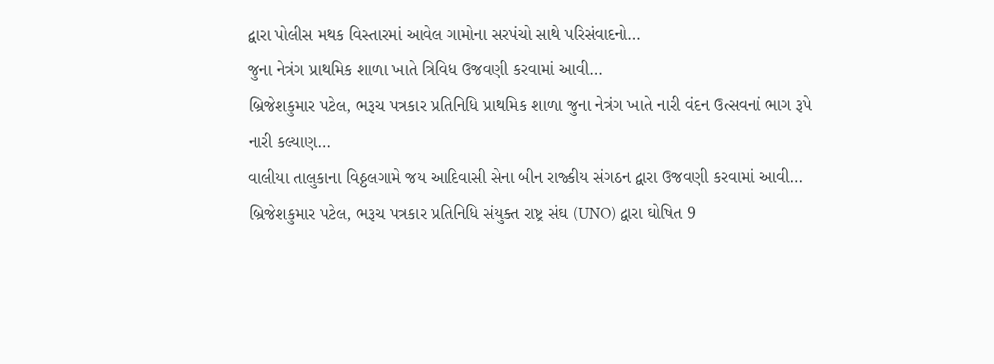દ્વારા પોલીસ મથક વિસ્તારમાં આવેલ ગામોના સરપંચો સાથે પરિસંવાદનો…
જુના નેત્રંગ પ્રાથમિક શાળા ખાતે ત્રિવિધ ઉજવણી કરવામાં આવી…
બ્રિજેશકુમાર પટેલ, ભરૂચ પત્રકાર પ્રતિનિધિ પ્રાથમિક શાળા જુના નેત્રંગ ખાતે નારી વંદન ઉત્સવનાં ભાગ રૂપે નારી કલ્યાણ…
વાલીયા તાલુકાના વિઠ્ઠલગામે જય આદિવાસી સેના બીન રાજ્કીય સંગઠન દ્વારા ઉજવણી કરવામાં આવી…
બ્રિજેશકુમાર પટેલ, ભરૂચ પત્રકાર પ્રતિનિધિ સંયુક્ત રાષ્ટ્ર સંઘ (UNO) દ્વારા ઘોષિત 9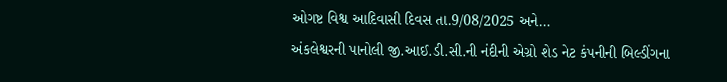ઓગષ્ટ વિશ્વ આદિવાસી દિવસ તા.9/08/2025 અને…
અંકલેશ્વરની પાનોલી જી.આઈ.ડી.સી.ની નંદીની એગ્રો શેડ નેટ કંપનીની બિલ્ડીંગના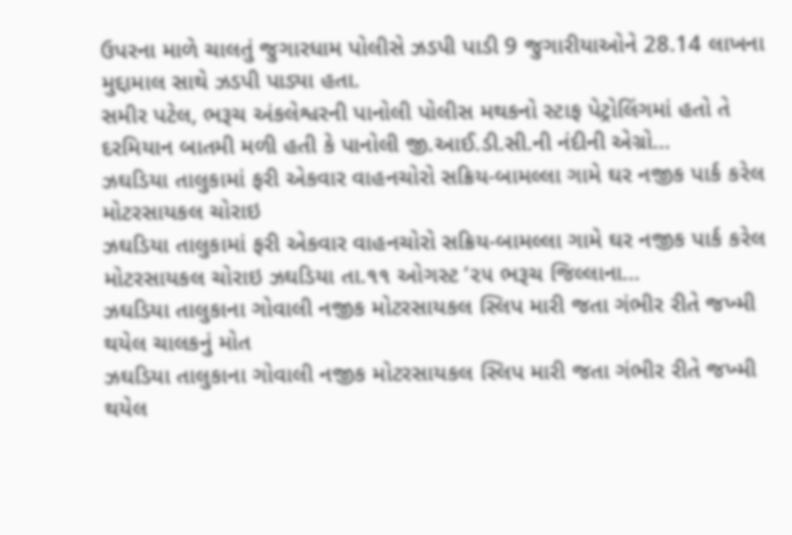ઉપરના માળે ચાલતું જુગારધામ પોલીસે ઝડપી પાડી 9 જુગારીયાઓને 28.14 લાખના મુદ્દામાલ સાથે ઝડપી પાડ્યા હતા.
સમીર પટેલ, ભરૂચ અંકલેશ્વરની પાનોલી પોલીસ મથકનો સ્ટાફ પેટ્રોલિંગમાં હતો તે દરમિયાન બાતમી મળી હતી કે પાનોલી જી.આઈ.ડી.સી.ની નંદીની એગ્રો…
ઝઘડિયા તાલુકામાં ફરી એકવાર વાહનચોરો સક્રિય-બામલ્લા ગામે ઘર નજીક પાર્ક કરેલ મોટરસાયકલ ચોરાઇ
ઝઘડિયા તાલુકામાં ફરી એકવાર વાહનચોરો સક્રિય-બામલ્લા ગામે ઘર નજીક પાર્ક કરેલ મોટરસાયકલ ચોરાઇ ઝઘડિયા તા.૧૧ ઓગસ્ટ ‘૨૫ ભરૂચ જિલ્લાના…
ઝઘડિયા તાલુકાના ગોવાલી નજીક મોટરસાયકલ સ્લિપ મારી જતા ગંભીર રીતે જખ્મી થયેલ ચાલકનું મોત
ઝઘડિયા તાલુકાના ગોવાલી નજીક મોટરસાયકલ સ્લિપ મારી જતા ગંભીર રીતે જખ્મી થયેલ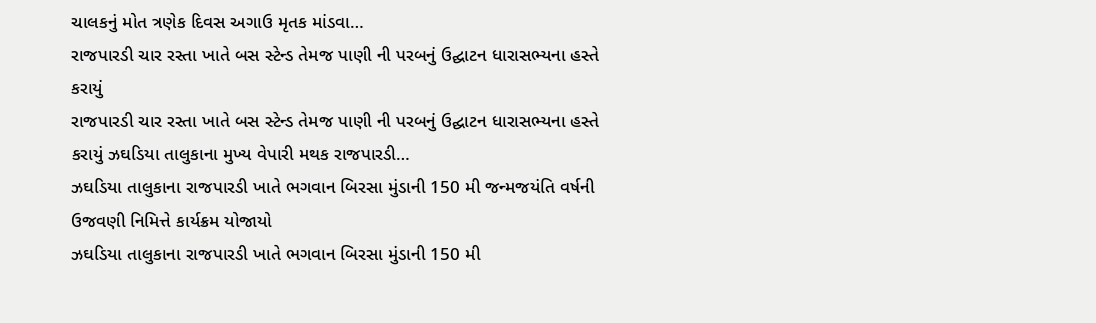ચાલકનું મોત ત્રણેક દિવસ અગાઉ મૃતક માંડવા…
રાજપારડી ચાર રસ્તા ખાતે બસ સ્ટેન્ડ તેમજ પાણી ની પરબનું ઉદ્ઘાટન ધારાસભ્યના હસ્તે કરાયું
રાજપારડી ચાર રસ્તા ખાતે બસ સ્ટેન્ડ તેમજ પાણી ની પરબનું ઉદ્ઘાટન ધારાસભ્યના હસ્તે કરાયું ઝઘડિયા તાલુકાના મુખ્ય વેપારી મથક રાજપારડી…
ઝઘડિયા તાલુકાના રાજપારડી ખાતે ભગવાન બિરસા મુંડાની 150 મી જન્મજયંતિ વર્ષની ઉજવણી નિમિત્તે કાર્યક્રમ યોજાયો
ઝઘડિયા તાલુકાના રાજપારડી ખાતે ભગવાન બિરસા મુંડાની 150 મી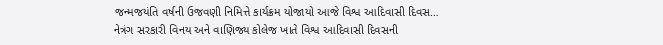જન્મજયંતિ વર્ષની ઉજવણી નિમિત્તે કાર્યક્રમ યોજાયો આજે વિશ્વ આદિવાસી દિવસ…
નેત્રંગ સરકારી વિનય અને વાણિજ્ય કોલેજ ખાતે વિશ્વ આદિવાસી દિવસની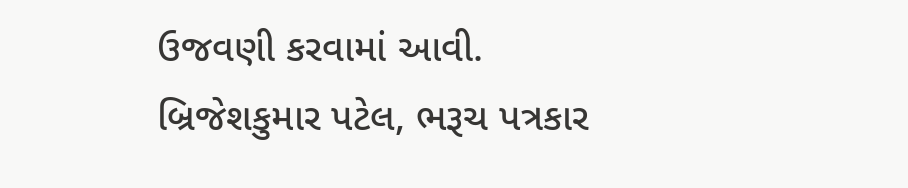ઉજવણી કરવામાં આવી.
બ્રિજેશકુમાર પટેલ, ભરૂચ પત્રકાર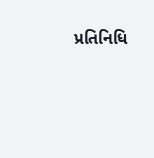પ્રતિનિધિ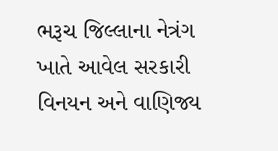ભરૂચ જિલ્લાના નેત્રંગ ખાતે આવેલ સરકારી વિનયન અને વાણિજ્ય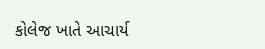કોલેજ ખાતે આચાર્ય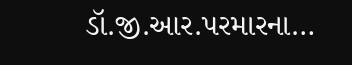ડૉ.જી.આર.પરમારના…